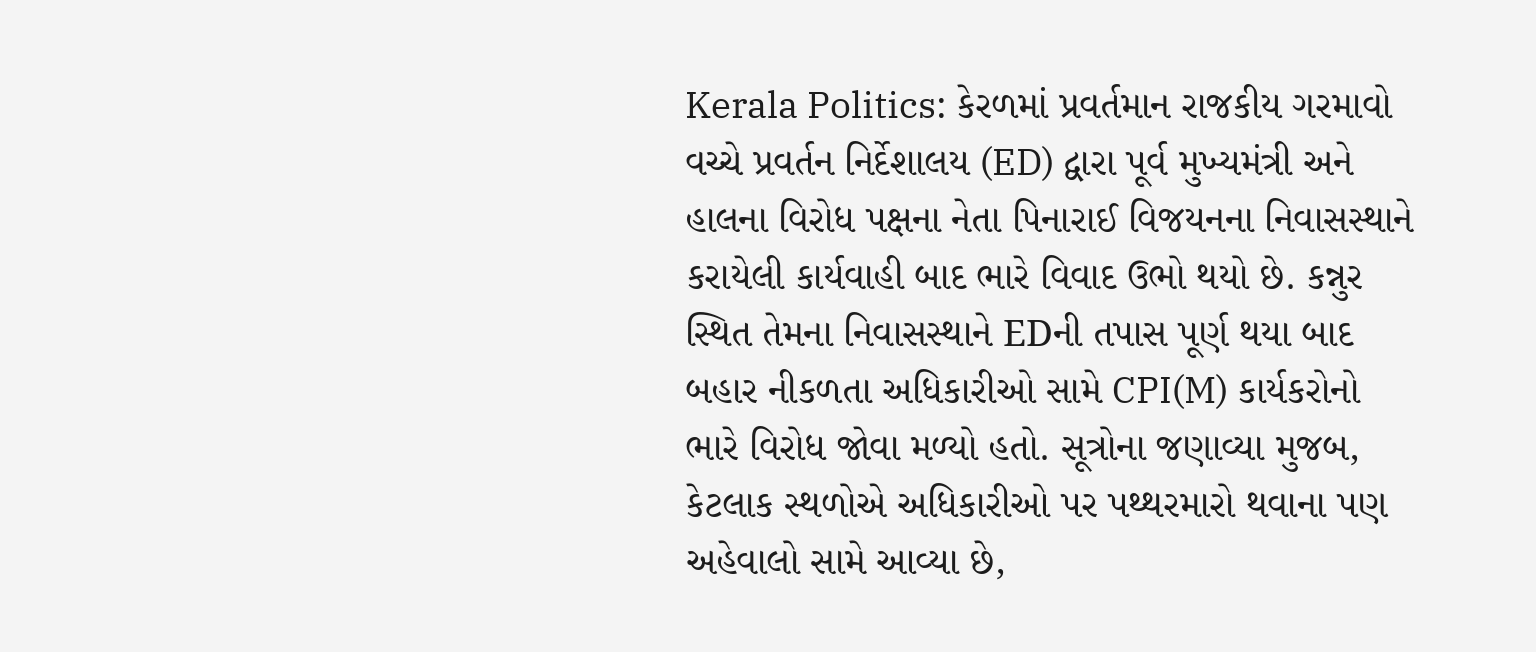Kerala Politics: કેરળમાં પ્રવર્તમાન રાજકીય ગરમાવો વચ્ચે પ્રવર્તન નિર્દેશાલય (ED) દ્વારા પૂર્વ મુખ્યમંત્રી અને હાલના વિરોધ પક્ષના નેતા પિનારાઈ વિજયનના નિવાસસ્થાને કરાયેલી કાર્યવાહી બાદ ભારે વિવાદ ઉભો થયો છે. કન્નુર સ્થિત તેમના નિવાસસ્થાને EDની તપાસ પૂર્ણ થયા બાદ બહાર નીકળતા અધિકારીઓ સામે CPI(M) કાર્યકરોનો ભારે વિરોધ જોવા મળ્યો હતો. સૂત્રોના જણાવ્યા મુજબ, કેટલાક સ્થળોએ અધિકારીઓ પર પથ્થરમારો થવાના પણ અહેવાલો સામે આવ્યા છે,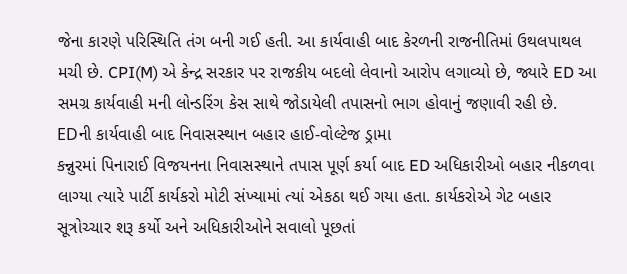જેના કારણે પરિસ્થિતિ તંગ બની ગઈ હતી. આ કાર્યવાહી બાદ કેરળની રાજનીતિમાં ઉથલપાથલ મચી છે. CPI(M) એ કેન્દ્ર સરકાર પર રાજકીય બદલો લેવાનો આરોપ લગાવ્યો છે, જ્યારે ED આ સમગ્ર કાર્યવાહી મની લોન્ડરિંગ કેસ સાથે જોડાયેલી તપાસનો ભાગ હોવાનું જણાવી રહી છે.
EDની કાર્યવાહી બાદ નિવાસસ્થાન બહાર હાઈ-વોલ્ટેજ ડ્રામા
કન્નુરમાં પિનારાઈ વિજયનના નિવાસસ્થાને તપાસ પૂર્ણ કર્યા બાદ ED અધિકારીઓ બહાર નીકળવા લાગ્યા ત્યારે પાર્ટી કાર્યકરો મોટી સંખ્યામાં ત્યાં એકઠા થઈ ગયા હતા. કાર્યકરોએ ગેટ બહાર સૂત્રોચ્ચાર શરૂ કર્યો અને અધિકારીઓને સવાલો પૂછતાં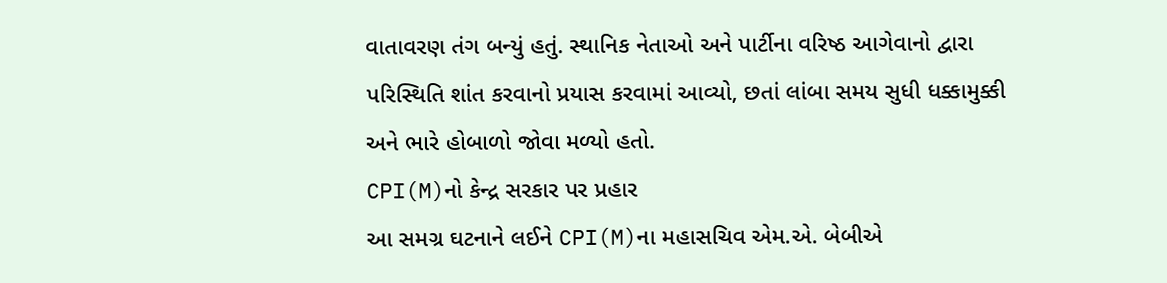વાતાવરણ તંગ બન્યું હતું. સ્થાનિક નેતાઓ અને પાર્ટીના વરિષ્ઠ આગેવાનો દ્વારા પરિસ્થિતિ શાંત કરવાનો પ્રયાસ કરવામાં આવ્યો, છતાં લાંબા સમય સુધી ધક્કામુક્કી અને ભારે હોબાળો જોવા મળ્યો હતો.
CPI(M)નો કેન્દ્ર સરકાર પર પ્રહાર
આ સમગ્ર ઘટનાને લઈને CPI(M)ના મહાસચિવ એમ.એ. બેબીએ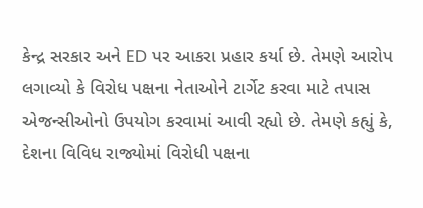કેન્દ્ર સરકાર અને ED પર આકરા પ્રહાર કર્યા છે. તેમણે આરોપ લગાવ્યો કે વિરોધ પક્ષના નેતાઓને ટાર્ગેટ કરવા માટે તપાસ એજન્સીઓનો ઉપયોગ કરવામાં આવી રહ્યો છે. તેમણે કહ્યું કે, દેશના વિવિધ રાજ્યોમાં વિરોધી પક્ષના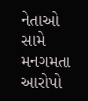નેતાઓ સામે મનગમતા આરોપો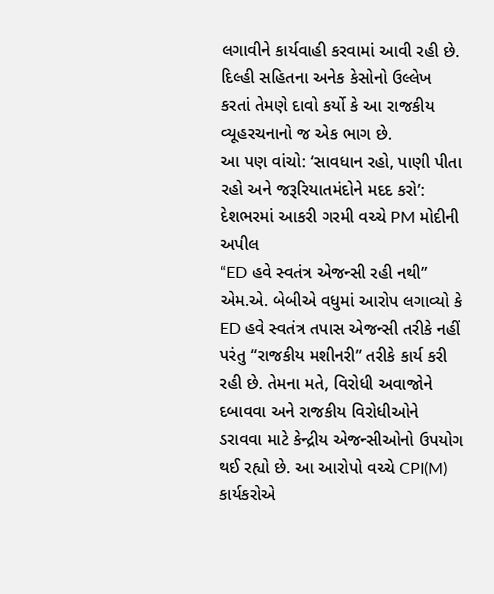લગાવીને કાર્યવાહી કરવામાં આવી રહી છે. દિલ્હી સહિતના અનેક કેસોનો ઉલ્લેખ કરતાં તેમણે દાવો કર્યો કે આ રાજકીય વ્યૂહરચનાનો જ એક ભાગ છે.
આ પણ વાંચો: ‘સાવધાન રહો, પાણી પીતા રહો અને જરૂરિયાતમંદોને મદદ કરો’: દેશભરમાં આકરી ગરમી વચ્ચે PM મોદીની અપીલ
“ED હવે સ્વતંત્ર એજન્સી રહી નથી”
એમ.એ. બેબીએ વધુમાં આરોપ લગાવ્યો કે ED હવે સ્વતંત્ર તપાસ એજન્સી તરીકે નહીં પરંતુ “રાજકીય મશીનરી” તરીકે કાર્ય કરી રહી છે. તેમના મતે, વિરોધી અવાજોને દબાવવા અને રાજકીય વિરોધીઓને ડરાવવા માટે કેન્દ્રીય એજન્સીઓનો ઉપયોગ થઈ રહ્યો છે. આ આરોપો વચ્ચે CPI(M) કાર્યકરોએ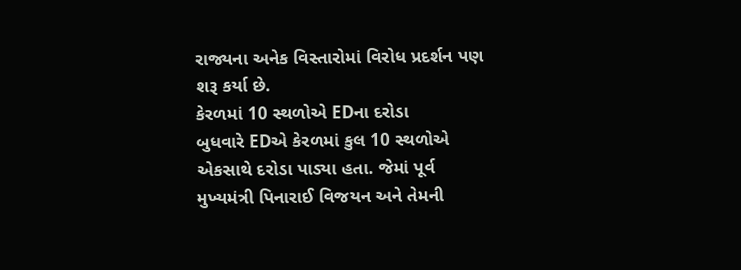રાજ્યના અનેક વિસ્તારોમાં વિરોધ પ્રદર્શન પણ શરૂ કર્યા છે.
કેરળમાં 10 સ્થળોએ EDના દરોડા
બુધવારે EDએ કેરળમાં કુલ 10 સ્થળોએ એકસાથે દરોડા પાડ્યા હતા. જેમાં પૂર્વ મુખ્યમંત્રી પિનારાઈ વિજયન અને તેમની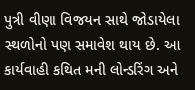પુત્રી વીણા વિજયન સાથે જોડાયેલા સ્થળોનો પણ સમાવેશ થાય છે. આ કાર્યવાહી કથિત મની લોન્ડરિંગ અને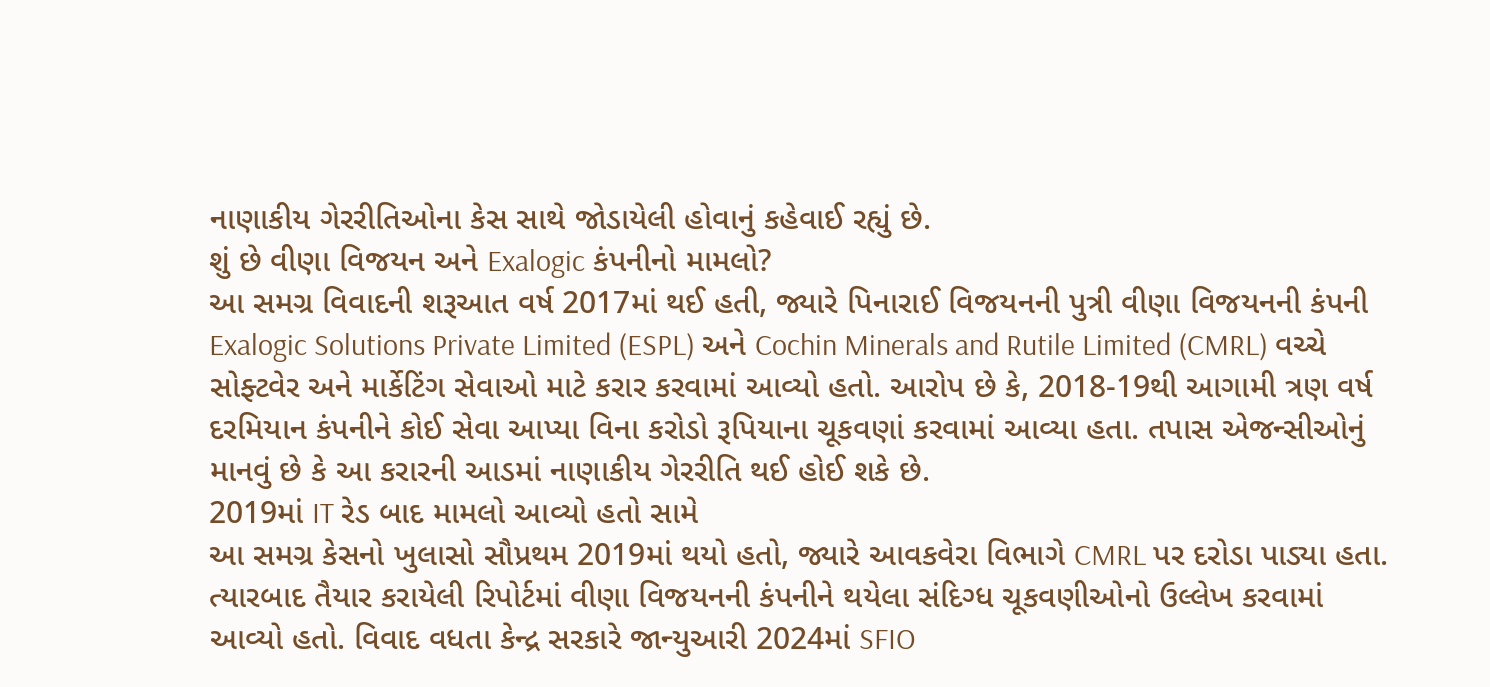નાણાકીય ગેરરીતિઓના કેસ સાથે જોડાયેલી હોવાનું કહેવાઈ રહ્યું છે.
શું છે વીણા વિજયન અને Exalogic કંપનીનો મામલો?
આ સમગ્ર વિવાદની શરૂઆત વર્ષ 2017માં થઈ હતી, જ્યારે પિનારાઈ વિજયનની પુત્રી વીણા વિજયનની કંપની Exalogic Solutions Private Limited (ESPL) અને Cochin Minerals and Rutile Limited (CMRL) વચ્ચે સોફ્ટવેર અને માર્કેટિંગ સેવાઓ માટે કરાર કરવામાં આવ્યો હતો. આરોપ છે કે, 2018-19થી આગામી ત્રણ વર્ષ દરમિયાન કંપનીને કોઈ સેવા આપ્યા વિના કરોડો રૂપિયાના ચૂકવણાં કરવામાં આવ્યા હતા. તપાસ એજન્સીઓનું માનવું છે કે આ કરારની આડમાં નાણાકીય ગેરરીતિ થઈ હોઈ શકે છે.
2019માં IT રેડ બાદ મામલો આવ્યો હતો સામે
આ સમગ્ર કેસનો ખુલાસો સૌપ્રથમ 2019માં થયો હતો, જ્યારે આવકવેરા વિભાગે CMRL પર દરોડા પાડ્યા હતા. ત્યારબાદ તૈયાર કરાયેલી રિપોર્ટમાં વીણા વિજયનની કંપનીને થયેલા સંદિગ્ધ ચૂકવણીઓનો ઉલ્લેખ કરવામાં આવ્યો હતો. વિવાદ વધતા કેન્દ્ર સરકારે જાન્યુઆરી 2024માં SFIO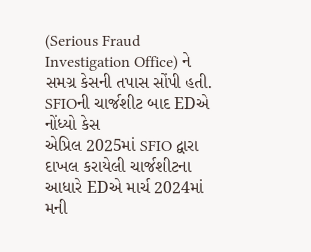(Serious Fraud Investigation Office) ને સમગ્ર કેસની તપાસ સોંપી હતી.
SFIOની ચાર્જશીટ બાદ EDએ નોંધ્યો કેસ
એપ્રિલ 2025માં SFIO દ્વારા દાખલ કરાયેલી ચાર્જશીટના આધારે EDએ માર્ચ 2024માં મની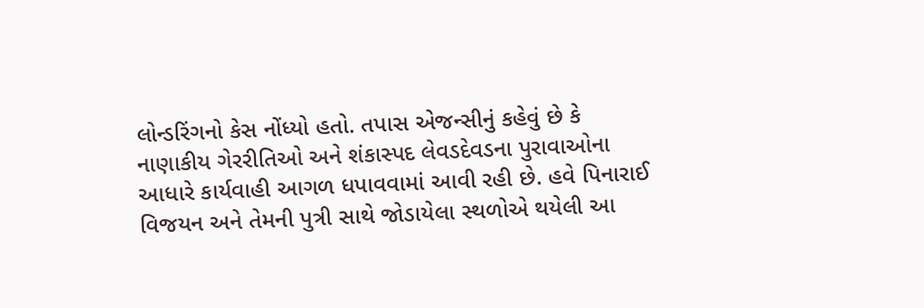લોન્ડરિંગનો કેસ નોંધ્યો હતો. તપાસ એજન્સીનું કહેવું છે કે નાણાકીય ગેરરીતિઓ અને શંકાસ્પદ લેવડદેવડના પુરાવાઓના આધારે કાર્યવાહી આગળ ધપાવવામાં આવી રહી છે. હવે પિનારાઈ વિજયન અને તેમની પુત્રી સાથે જોડાયેલા સ્થળોએ થયેલી આ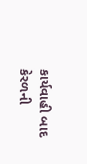કાર્યવાહી બાદ કેરળની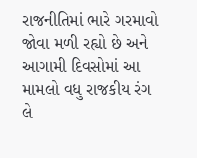રાજનીતિમાં ભારે ગરમાવો જોવા મળી રહ્યો છે અને આગામી દિવસોમાં આ મામલો વધુ રાજકીય રંગ લે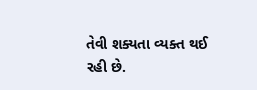તેવી શક્યતા વ્યક્ત થઈ રહી છે.